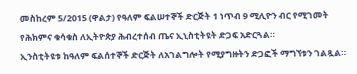መስከረም 5/2015 (ዋልታ) የዓለም ፍልሠተኞች ድርጅት 1 ነጥብ 9 ሚሊዮን ብር የሚገመት የሕክምና ቁሳቁስ ለኢትዮጵያ ሕብረተሰብ ጤና ኢኒስቲትዩት ድጋፍ አድርጓል።
ኢንስቲትዩቱ ከዓለም ፍልሰተኞች ድርጅት ለአገልግሎት የሚያግዙትን ድጋፎች ማግኘቱን ገልጿል።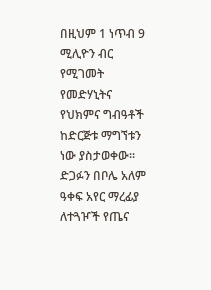በዚህም 1 ነጥብ 9 ሚሊዮን ብር የሚገመት የመድሃኒትና የህክምና ግብዓቶች ከድርጅቱ ማግኘቱን ነው ያስታወቀው።
ድጋፉን በቦሌ አለም ዓቀፍ አየር ማረፊያ ለተጓዦች የጤና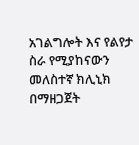አገልግሎት እና የልየታ ስራ የሚያከናውን መለስተኛ ክሊኒክ በማዘጋጀት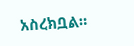አስረክቧል።